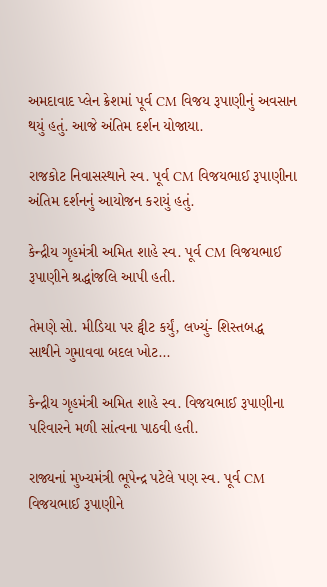અમદાવાદ પ્લેન ક્રેશમાં પૂર્વ CM વિજય રૂપાણીનું અવસાન થયું હતું. આજે અંતિમ દર્શન યોજાયા.

રાજકોટ નિવાસસ્થાને સ્વ. પૂર્વ CM વિજયભાઈ રૂપાણીના અંતિમ દર્શનનું આયોજન કરાયું હતું.

કેન્દ્રીય ગૃહમંત્રી અમિત શાહે સ્વ. પૂર્વ CM વિજયભાઈ રૂપાણીને શ્રદ્ધાંજલિ આપી હતી.

તેમણે સો. મીડિયા પર ટ્વીટ કર્યું, લખ્યું- શિસ્તબદ્ધ સાથીને ગુમાવવા બદલ ખોટ...

કેન્દ્રીય ગૃહમંત્રી અમિત શાહે સ્વ. વિજયભાઈ રૂપાણીના પરિવારને મળી સાંત્વના પાઠવી હતી.

રાજ્યનાં મુખ્યમંત્રી ભૂપેન્દ્ર પટેલે પણ સ્વ. પૂર્વ CM વિજયભાઈ રૂપાણીને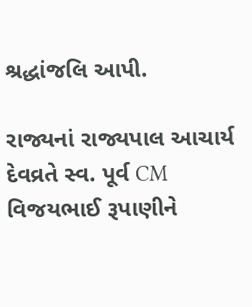શ્રદ્ધાંજલિ આપી.

રાજ્યનાં રાજ્યપાલ આચાર્ય દેવવ્રતે સ્વ. પૂર્વ CM વિજયભાઈ રૂપાણીને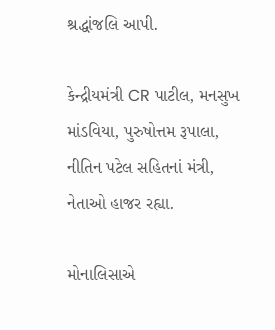શ્રદ્ધાંજલિ આપી.

કેન્દ્રીયમંત્રી CR પાટીલ, મનસુખ માંડવિયા, પુરુષોત્તમ રૂપાલા, નીતિન પટેલ સહિતનાં મંત્રી, નેતાઓ હાજર રહ્યા.

મોનાલિસાએ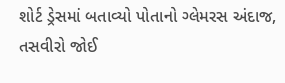શોર્ટ ડ્રેસમાં બતાવ્યો પોતાનો ગ્લેમરસ અંદાજ, તસવીરો જોઈ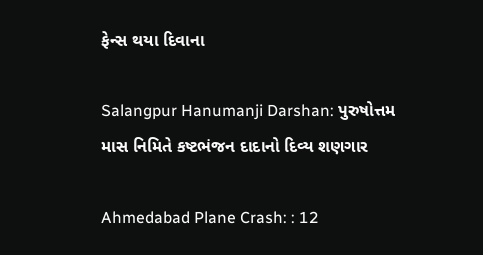ફેન્સ થયા દિવાના

Salangpur Hanumanji Darshan: પુરુષોત્તમ માસ નિમિતે કષ્ટભંજન દાદાનો દિવ્ય શણગાર

Ahmedabad Plane Crash: : 12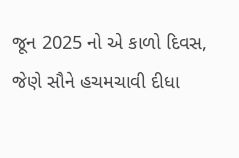જૂન 2025 નો એ કાળો દિવસ, જેણે સૌને હચમચાવી દીધા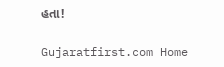હતા!

Gujaratfirst.com Home